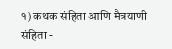१) कथक संहिता आणि मैत्रयाणी संहिता -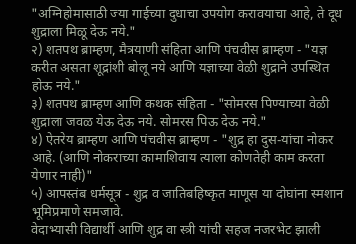"अग्निहोमासाठी ज्या गाईच्या दुधाचा उपयोग करावयाचा आहे, ते दूध शुद्राला मिळू देऊ नये."
२) शतपथ ब्राम्हण, मैत्रयाणी संहिता आणि पंचवीस ब्राम्हण - "यज्ञ करीत असता शूद्रांशी बोलू नये आणि यज्ञाच्या वेळी शुद्राने उपस्थित होऊ नये."
३) शतपथ ब्राम्हण आणि कथक संहिता - "सोमरस पिण्याच्या वेळी शुद्राला जवळ येऊ देऊ नये. सोमरस पिऊ देऊ नये."
४) ऐतरेय ब्राम्हण आणि पंचवीस ब्राम्हण - "शुद्र हा दुस-यांचा नोकर आहे. (आणि नोकराच्या कामाशिवाय त्याला कोणतेही काम करता येणार नाही)"
५) आपस्तंब धर्मसूत्र - शुद्र व जातिबहिष्कृत माणूस या दोघांना स्मशान भूमिप्रमाणे समजावे.
वेदाभ्यासी विद्यार्थी आणि शुद्र वा स्त्री यांची सहज नजरभेट झाली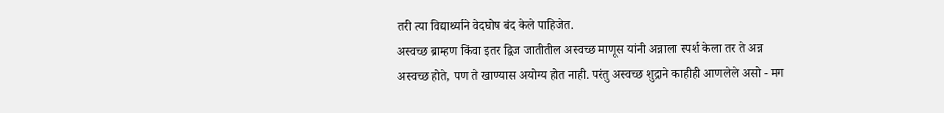तरी त्या विद्यार्थ्याने वेदघोष बंद केले पाहिजेत.
अस्वच्छ ब्राम्हण किंवा इतर द्विज जातीतील अस्वच्छ माणूस यांनी अन्नाला स्पर्श केला तर ते अन्न अस्वच्छ होते, पण ते खाण्यास अयोग्य होत नाही. परंतु अस्वच्छ शुद्राने काहीही आणलेले असो - मग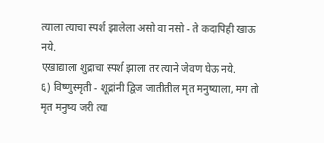त्याला त्याचा स्पर्श झालेला असो वा नसो - ते कदापिही खाऊ नये.
एखाद्याला शुद्राचा स्पर्श झाला तर त्याने जेवण घेऊ नये.
६) विष्णुस्मृती - शूद्रांनी द्विज जातीतील मृत मनुष्याला, मग तो मृत मनुष्य जरी त्या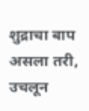शुद्राचा बाप असला तरी, उचलून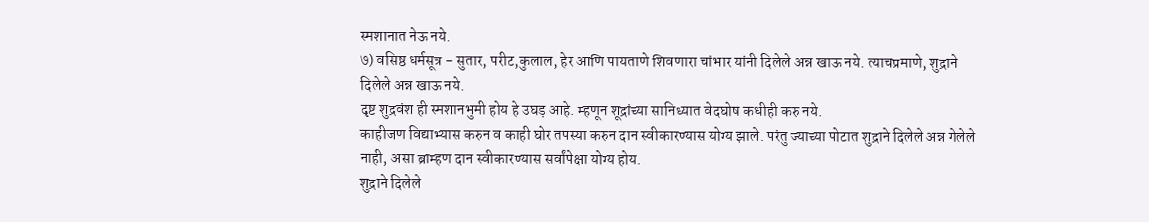स्मशानात नेऊ नये.
७) वसिष्ठ धर्मसूत्र - सुतार, परीट,कुलाल, हेर आणि पायताणे शिवणारा चांभार यांनी दिलेले अन्न खाऊ नये. त्याचप्रमाणे, शुद्राने दिलेले अन्न खाऊ नये.
दृष्ट शुद्रवंश ही स्मशानभुमी होय हे उघड़ आहे. म्हणून शूद्रांच्या सानिध्यात वेदघोष कधीही करु नये.
काहीजण विद्याभ्यास करुन व काही घोर तपस्या करुन दान स्वीकारण्यास योग्य झाले. परंतु ज्याच्या पोटात शुद्राने दिलेले अन्न गेलेले नाही, असा ब्राम्हण दान स्वीकारण्यास सर्वांपेक्षा योग्य होय.
शुद्राने दिलेले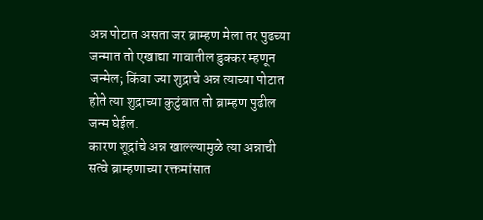अन्न पोटात असता जर ब्राम्हण मेला तर पुढच्या जन्मात तो एखाद्या गावातील डुक्कर म्हणून जन्मेल; किंवा ज्या शुद्राचे अन्न त्याच्या पोटात होते त्या शुद्राच्या कुटुंबात तो ब्राम्हण पुढील जन्म घेईल.
कारण शूद्रांचे अन्न खाल्ल्यामुळे त्या अन्नाची सत्वे ब्राम्हणाच्या रक्तमांसात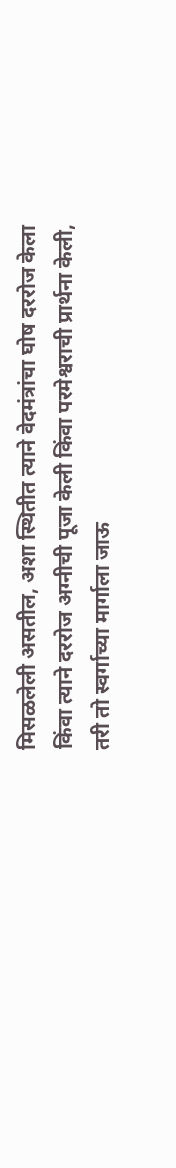मिसळलेली असतील, अशा स्थितीत त्याने वेदमंत्रांचा घोष दररोज केला किंवा त्याने दररोज अग्नीची पूजा केली किंवा परमेश्वराची प्रार्थना केली, तरी तो स्वर्गाच्या मार्गाला जाऊ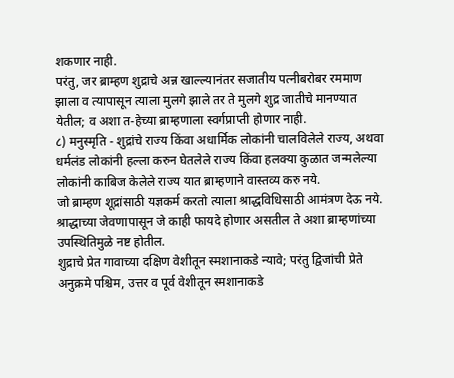शकणार नाही.
परंतु, जर ब्राम्हण शुद्राचे अन्न खाल्ल्यानंतर सजातीय पत्नीबरोबर रममाण झाला व त्यापासून त्याला मुलगे झाले तर ते मुलगे शुद्र जातीचे मानण्यात येतील; व अशा त-हेच्या ब्राम्हणाला स्वर्गप्राप्ती होणार नाही.
८) मनुस्मृति - शुद्रांचे राज्य किंवा अधार्मिक लोकांनी चालविलेले राज्य, अथवा धर्मलंड लोकांनी हल्ला करुन घेतलेले राज्य किंवा हलक्या कुळात जन्मलेल्या लोकांनी काबिज केलेले राज्य यात ब्राम्हणाने वास्तव्य करु नये.
जो ब्राम्हण शूद्रांसाठी यज्ञकर्म करतो त्याला श्राद्धविधिसाठी आमंत्रण देऊ नये. श्राद्धाच्या जेवणापासून जे काही फायदे होणार असतील ते अशा ब्राम्हणांच्या उपस्थितिमुळे नष्ट होतील.
शुद्राचे प्रेत गावाच्या दक्षिण वेशीतून स्मशानाकडे न्यावे; परंतु द्विजांची प्रेते अनुक्रमे पश्चिम, उत्तर व पूर्व वेशीतून स्मशानाकडे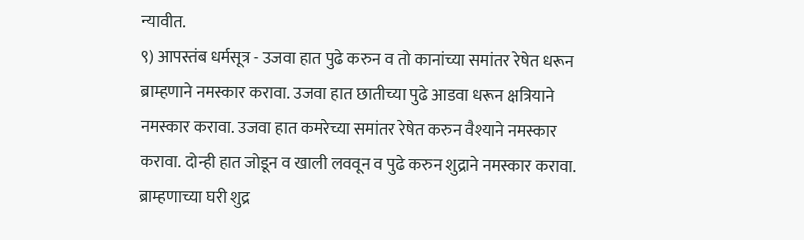न्यावीत.
९) आपस्तंब धर्मसूत्र - उजवा हात पुढे करुन व तो कानांच्या समांतर रेषेत धरून ब्राम्हणाने नमस्कार करावा. उजवा हात छातीच्या पुढे आडवा धरून क्षत्रियाने नमस्कार करावा. उजवा हात कमरेच्या समांतर रेषेत करुन वैश्याने नमस्कार करावा. दोन्ही हात जोडून व खाली लववून व पुढे करुन शुद्राने नमस्कार करावा.
ब्राम्हणाच्या घरी शुद्र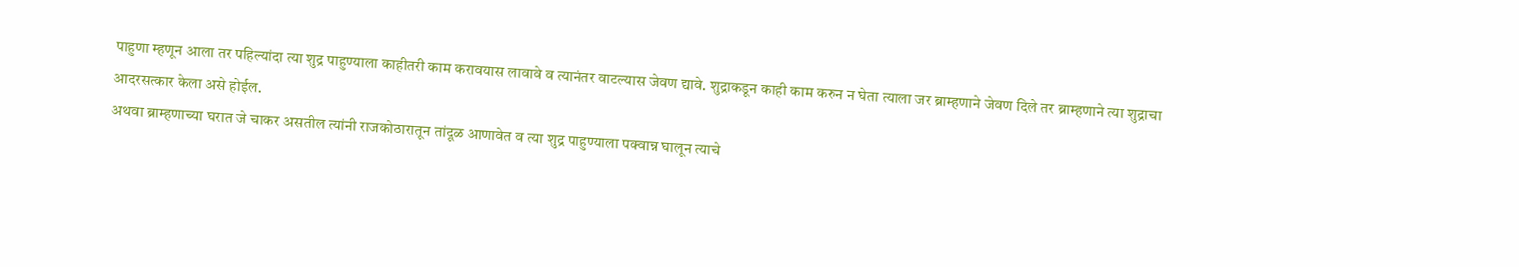पाहुणा म्हणून आला तर पहिल्यांदा त्या शुद्र पाहुण्याला काहीतरी काम करावयास लावावे व त्यानंतर वाटल्यास जेवण द्यावे. शुद्राकडून काही काम करुन न घेता त्याला जर ब्राम्हणाने जेवण दिले तर ब्राम्हणाने त्या शुद्राचा आदरसत्कार केला असे होईल.
अथवा ब्राम्हणाच्या घरात जे चाकर असतील त्यांनी राजकोठारातून तांदूळ आणावेत व त्या शुद्र पाहुण्याला पक्वान्न घालून त्याचे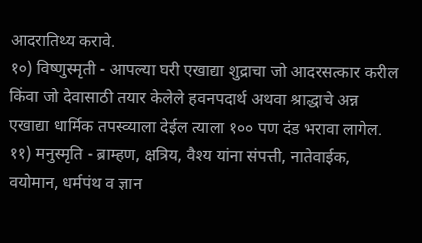आदरातिथ्य करावे.
१०) विष्णुस्मृती - आपल्या घरी एखाद्या शुद्राचा जो आदरसत्कार करील किंवा जो देवासाठी तयार केलेले हवनपदार्थ अथवा श्राद्धाचे अन्न एखाद्या धार्मिक तपस्व्याला देईल त्याला १०० पण दंड भरावा लागेल.
११) मनुस्मृति - ब्राम्हण, क्षत्रिय, वैश्य यांना संपत्ती, नातेवाईक, वयोमान, धर्मपंथ व ज्ञान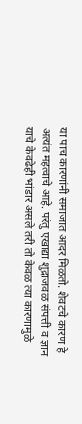या पाच कारणांनी समाजात आदर मिळतो. शेवटचे कारण हे अत्यंत महत्वाचे आहे. परंतु एखाद्या शुद्राजवळ संपत्ती व ज्ञान याचे केवढेही भांडार असले तरी तो केवळ त्या कारणामुळे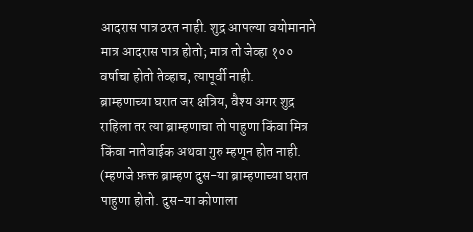आदरास पात्र ठरत नाही. शुद्र आपल्या वयोमानाने मात्र आदरास पात्र होतो; मात्र तो जेव्हा १०० वर्षाचा होतो तेव्हाच, त्यापूर्वी नाही.
ब्राम्हणाच्या घरात जर क्षत्रिय, वैश्य अगर शुद्र राहिला तर त्या ब्राम्हणाचा तो पाहुणा किंवा मित्र किंवा नातेवाईक अथवा गुरु म्हणून होत नाही. (म्हणजे फ़क्त ब्राम्हण दुस-या ब्राम्हणाच्या घरात पाहुणा होतो. दुस-या कोणाला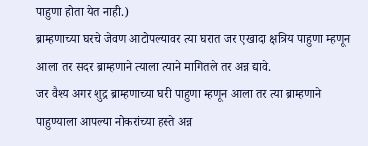पाहुणा होता येत नाही.)
ब्राम्हणाच्या घरचे जेवण आटोपल्यावर त्या घरात जर एखादा क्षत्रिय पाहुणा म्हणून आला तर सदर ब्राम्हणाने त्याला त्याने मागितले तर अन्न द्यावे.
जर वैश्य अगर शुद्र ब्राम्हणाच्या घरी पाहुणा म्हणून आला तर त्या ब्राम्हणाने पाहुण्याला आपल्या नोकरांच्या हस्ते अन्न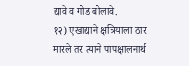द्यावे व गोड बोलावे.
१२) एखाद्याने क्षत्रियाला ठार मारले तर त्याने पापक्षालनार्थ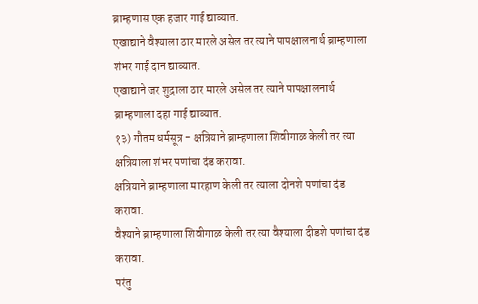ब्राम्हणास एक हजार गाई द्याव्यात.
एखाद्याने वैश्याला ठार मारले असेल तर त्याने पापक्षालनार्थ ब्राम्हणाला शंभर गाई दान द्याव्यात.
एखाद्याने जर शुद्राला ठार मारले असेल तर त्याने पापक्षालनार्थ ब्राम्हणाला दहा गाई द्याव्यात.
१३) गौतम धर्मसूत्र - क्षत्रियाने ब्राम्हणाला शिवीगाळ केली तर त्या क्षत्रियाला शंभर पणांचा दंड करावा.
क्षत्रियाने ब्राम्हणाला मारहाण केली तर त्याला दोनशे पणांचा दंड करावा.
वैश्याने ब्राम्हणाला शिवीगाळ केली तर त्या वैश्याला दीडशे पणांचा दंड करावा.
परंतु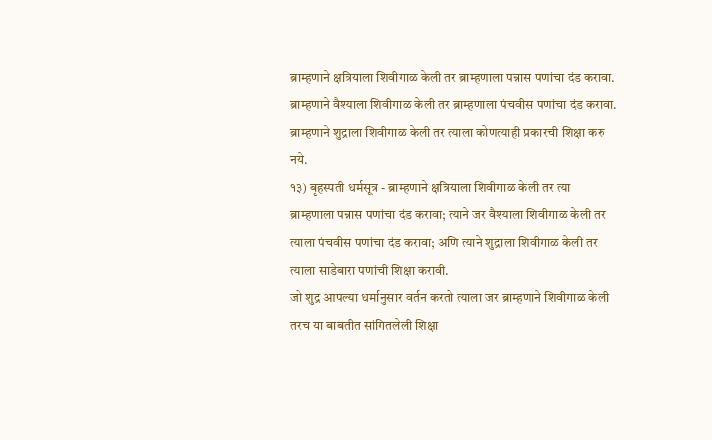ब्राम्हणाने क्षत्रियाला शिवीगाळ केली तर ब्राम्हणाला पन्नास पणांचा दंड करावा.
ब्राम्हणाने वैश्याला शिवीगाळ केली तर ब्राम्हणाला पंचवीस पणांचा दंड करावा.
ब्राम्हणाने शुद्राला शिवीगाळ केली तर त्याला कोणत्याही प्रकारची शिक्षा करु नये.
१३) बृहस्पती धर्मसूत्र - ब्राम्हणाने क्षत्रियाला शिवीगाळ केली तर त्या ब्राम्हणाला पन्नास पणांचा दंड करावा; त्याने जर वैश्याला शिवीगाळ केली तर त्याला पंचवीस पणांचा दंड करावा; अणि त्याने शुद्राला शिवीगाळ केली तर त्याला साडेबारा पणांची शिक्षा करावी.
जो शुद्र आपल्या धर्मानुसार वर्तन करतो त्याला जर ब्राम्हणाने शिवीगाळ केली तरच या बाबतीत सांगितलेली शिक्षा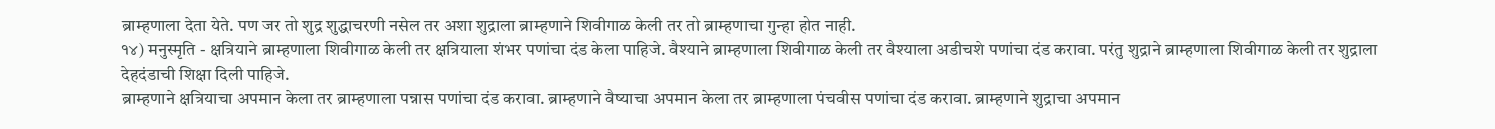ब्राम्हणाला देता येते. पण जर तो शुद्र शुद्धाचरणी नसेल तर अशा शुद्राला ब्राम्हणाने शिवीगाळ केली तर तो ब्राम्हणाचा गुन्हा होत नाही.
१४) मनुस्मृति - क्षत्रियाने ब्राम्हणाला शिवीगाळ केली तर क्षत्रियाला शंभर पणांचा दंड केला पाहिजे. वैश्याने ब्राम्हणाला शिवीगाळ केली तर वैश्याला अडीचशे पणांचा दंड करावा. परंतु शुद्राने ब्राम्हणाला शिवीगाळ केली तर शुद्राला देहदंडाची शिक्षा दिली पाहिजे.
ब्राम्हणाने क्षत्रियाचा अपमान केला तर ब्राम्हणाला पन्नास पणांचा दंड करावा. ब्राम्हणाने वैष्याचा अपमान केला तर ब्राम्हणाला पंचवीस पणांचा दंड करावा. ब्राम्हणाने शुद्राचा अपमान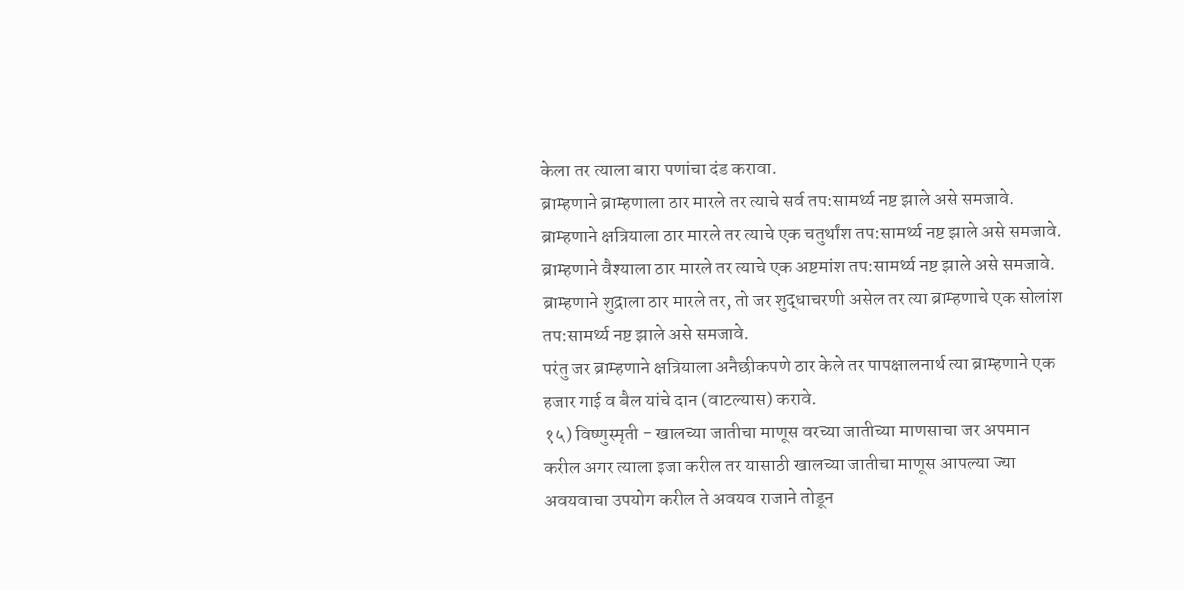केला तर त्याला बारा पणांचा दंड करावा.
ब्राम्हणाने ब्राम्हणाला ठार मारले तर त्याचे सर्व तप:सामर्थ्य नष्ट झाले असे समजावे. ब्राम्हणाने क्षत्रियाला ठार मारले तर त्याचे एक चतुर्थांश तप:सामर्थ्य नष्ट झाले असे समजावे. ब्राम्हणाने वैश्याला ठार मारले तर त्याचे एक अष्टमांश तप:सामर्थ्य नष्ट झाले असे समजावे. ब्राम्हणाने शुद्राला ठार मारले तर, तो जर शुद्धाचरणी असेल तर त्या ब्राम्हणाचे एक सोलांश तप:सामर्थ्य नष्ट झाले असे समजावे.
परंतु जर ब्राम्हणाने क्षत्रियाला अनैछीकपणे ठार केले तर पापक्षालनार्थ त्या ब्राम्हणाने एक हजार गाई व बैल यांचे दान (वाटल्यास) करावे.
१५) विष्णुस्मृती - खालच्या जातीचा माणूस वरच्या जातीच्या माणसाचा जर अपमान करील अगर त्याला इजा करील तर यासाठी खालच्या जातीचा माणूस आपल्या ज्या अवयवाचा उपयोग करील ते अवयव राजाने तोडून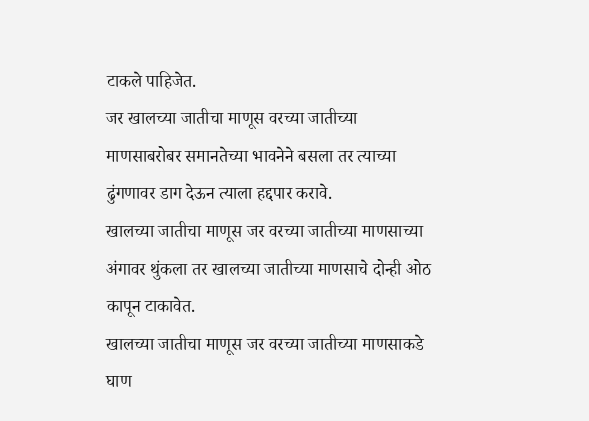टाकले पाहिजेत.
जर खालच्या जातीचा माणूस वरच्या जातीच्या माणसाबरोबर समानतेच्या भावनेने बसला तर त्याच्या ढुंगणावर डाग देऊन त्याला हद्दपार करावे.
खालच्या जातीचा माणूस जर वरच्या जातीच्या माणसाच्या अंगावर थुंकला तर खालच्या जातीच्या माणसाचे दोन्ही ओठ कापून टाकावेत.
खालच्या जातीचा माणूस जर वरच्या जातीच्या माणसाकडे घाण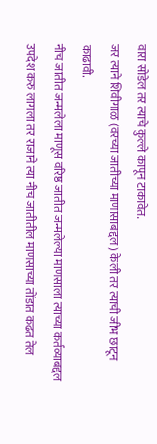वारा सोडेल तर त्याचे कुल्ले कापून टाकावेत.
जर त्याने शिवीगाळ (वरच्या जातीच्या माणासाबद्दल) केली तर त्याची जीभ छाटून काढावी.
नीच जातीत जन्मलेला माणूस वरिष्ठ जातीत जन्मलेल्या माणसाला त्याच्या कर्तव्याबद्दल उपदेश करु लागला तर राजाने त्या नीच जातीतील माणसाच्या तोंडात कढत तेल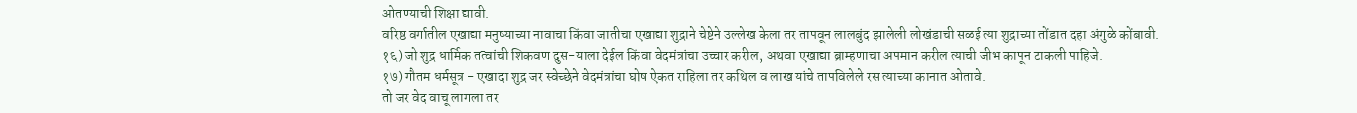ओतण्याची शिक्षा द्यावी.
वरिष्ठ वर्गातील एखाद्या मनुष्याच्या नावाचा किंवा जातीचा एखाद्या शुद्राने चेष्टेने उल्लेख केला तर तापवून लालबुंद झालेली लोखंडाची सळई त्या शुद्राच्या तोंडात दहा अंगुळे कोंबावी.
१६) जो शुद्र धार्मिक तत्वांची शिकवण दुस-याला देईल किंवा वेदमंत्रांचा उच्चार करील, अथवा एखाद्या ब्राम्हणाचा अपमान करील त्याची जीभ कापून टाकली पाहिजे.
१७) गौतम धर्मसूत्र - एखादा शुद्र जर स्वेच्छेने वेदमंत्रांचा घोष ऐकत राहिला तर कथिल व लाख यांचे तापविलेले रस त्याच्या कानात ओतावे.
तो जर वेद वाचू लागला तर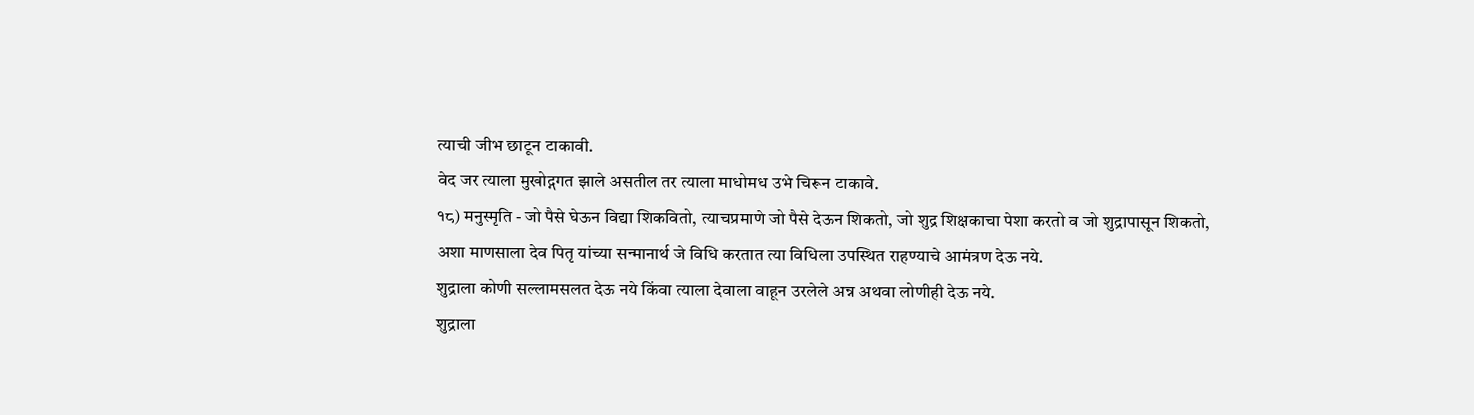त्याची जीभ छाटून टाकावी.
वेद जर त्याला मुखोद्गगत झाले असतील तर त्याला माधोमध उभे चिरून टाकावे.
१८) मनुस्मृति - जो पैसे घेऊन विद्या शिकवितो, त्याचप्रमाणे जो पैसे देऊन शिकतो, जो शुद्र शिक्षकाचा पेशा करतो व जो शुद्रापासून शिकतो, अशा माणसाला देव पितृ यांच्या सन्मानार्थ जे विधि करतात त्या विधिला उपस्थित राहण्याचे आमंत्रण देऊ नये.
शुद्राला कोणी सल्लामसलत देऊ नये किंवा त्याला देवाला वाहून उरलेले अन्न अथवा लोणीही देऊ नये.
शुद्राला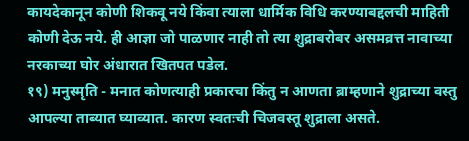कायदेकानून कोणी शिकवू नये किंवा त्याला धार्मिक विधि करण्याबद्दलची माहिती कोणी देऊ नये. ही आज्ञा जो पाळणार नाही तो त्या शुद्राबरोबर असमव्रत्त नावाच्या नरकाच्या घोर अंधारात खितपत पडेल.
१९) मनुस्मृति - मनात कोणत्याही प्रकारचा किंतु न आणता ब्राम्हणाने शुद्राच्या वस्तु आपल्या ताब्यात घ्याव्यात. कारण स्वतःची चिजवस्तू शुद्राला असते.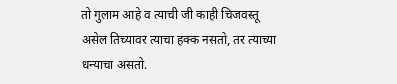तो गुलाम आहे व त्याची जी काही चिजवस्तू असेल तिच्यावर त्याचा हक्क नसतो, तर त्याच्या धन्याचा असतो.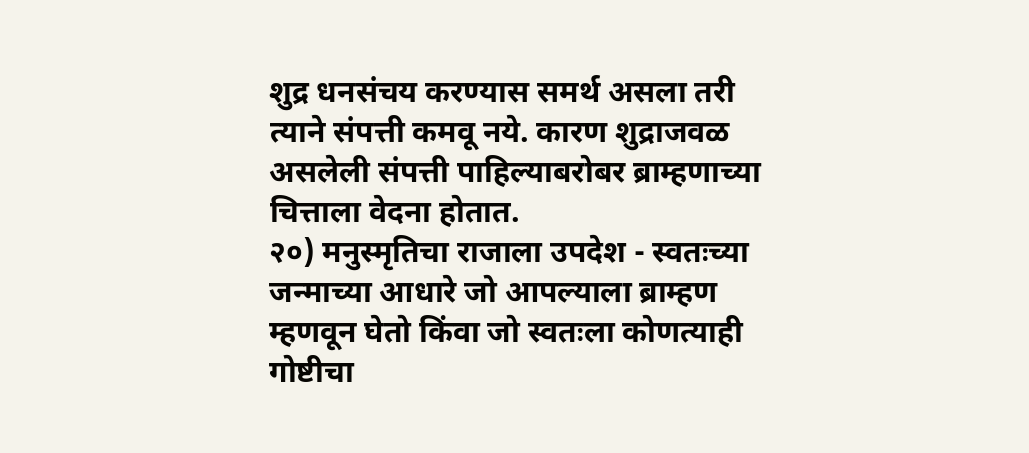शुद्र धनसंचय करण्यास समर्थ असला तरी त्याने संपत्ती कमवू नये. कारण शुद्राजवळ असलेली संपत्ती पाहिल्याबरोबर ब्राम्हणाच्या चित्ताला वेदना होतात.
२०) मनुस्मृतिचा राजाला उपदेश - स्वतःच्या जन्माच्या आधारे जो आपल्याला ब्राम्हण म्हणवून घेतो किंवा जो स्वतःला कोणत्याही गोष्टीचा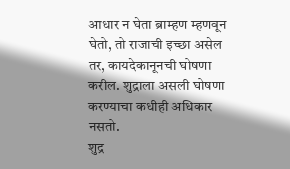आधार न घेता ब्राम्हण म्हणवून घेतो, तो राजाची इच्छा असेल तर, कायदेकानूनची घोषणा करील. शुद्राला असली घोषणा करण्याचा कधीही अधिकार नसतो.
शुद्र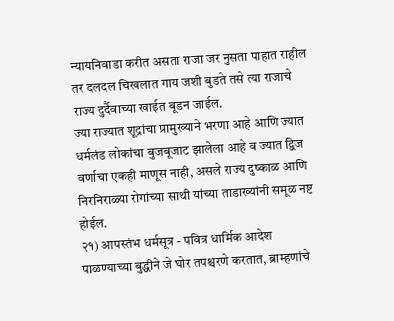न्यायनिवाडा करीत असता राजा जर नुसता पाहात राहील तर दलदल चिखलात गाय जशी बुडते तसे त्या राजाचे राज्य दुर्दैवाच्या खाईत बूडन जाईल.
ज्या राज्यात शूद्रांचा प्रामुख्याने भरणा आहे आणि ज्यात धर्मलंड लोकांचा बुजबूजाट झालेला आहे व ज्यात द्विज वर्णाचा एकही माणूस नाही, असले राज्य दुष्काळ आणि निरनिराळ्या रोगांच्या साथी यांच्या ताडाख्यांनी समूळ नष्ट होईल.
२१) आपस्तंभ धर्मसूत्र - पवित्र धार्मिक आदेश पाळण्याच्या बुद्धीने जे घोर तपश्चरणे करतात, ब्राम्हणांचे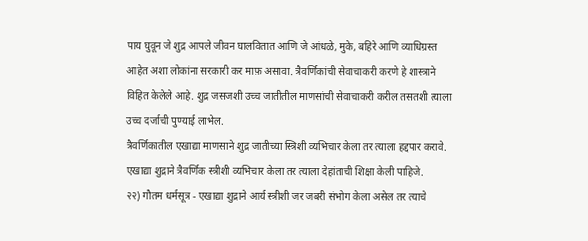पाय घुवून जे शुद्र आपले जीवन घालवितात आणि जे आंधळे, मुके, बहिरे आणि व्याधिग्रस्त आहेत अशा लोकांना सरकारी कर माफ़ असावा. त्रैवर्णिकांची सेवाचाकरी करणे हे शास्त्राने विहित केलेले आहे. शुद्र जसजशी उच्च जातीतील माणसांची सेवाचाकरी करील तसतशी त्याला उच्च दर्जाची पुण्याई लाभेल.
त्रैवर्णिकातील एखाद्या माणसाने शुद्र जातीच्या स्त्रिशी व्यभिचार केला तर त्याला हद्दपार करावे.
एखाद्या शुद्राने त्रैवर्णिक स्त्रीशी व्यभिचार केला तर त्याला देहांताची शिक्षा केली पाहिजे.
२२) गौतम धर्मसूत्र - एखाद्या शुद्राने आर्य स्त्रीशी जर जबरी संभोग केला असेल तर त्याचे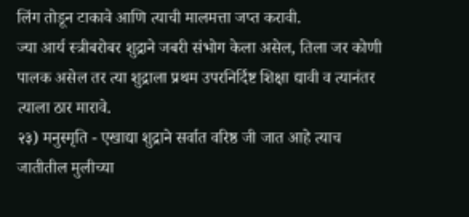लिंग तोडून टाकावे आणि त्याची मालमत्ता जप्त करावी.
ज्या आर्य स्त्रीबरोबर शुद्राने जबरी संभोग केला असेल, तिला जर कोणी पालक असेल तर त्या शुद्राला प्रथम उपरनिर्दिष्ट शिक्षा द्यावी व त्यानंतर त्याला ठार मारावे.
२३) मनुस्मृति - एखाद्या शुद्राने सर्वात वरिष्ठ जी जात आहे त्याच जातीतील मुलीच्या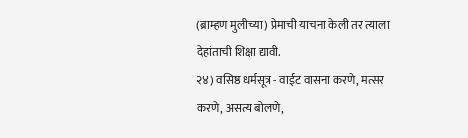(ब्राम्हण मुलीच्या) प्रेमाची याचना केली तर त्याला देहांताची शिक्षा द्यावी.
२४) वसिष्ठ धर्मसूत्र - वाईट वासना करणे, मत्सर करणे, असत्य बोलणे,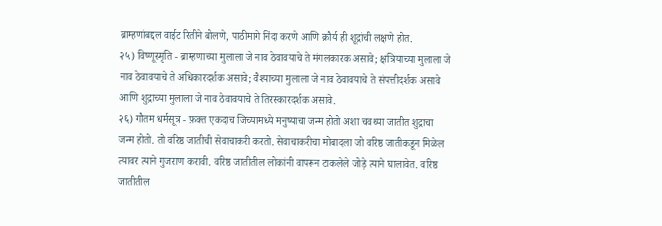ब्राम्हणांबद्दल वाईट रितीने बोलणे, पाठीमागे निंदा करणे आणि क्रौर्य ही शूद्रांची लक्षणे होत.
२५) विष्णूस्मृति - ब्राम्हणाच्या मुलाला जे नाव ठेवावयाचे ते मंगलकारक असावे; क्षत्रियाच्या मुलाला जे नाव ठेवावयाचे ते अधिकारदर्शक असावे; वैश्याच्या मुलाला जे नाव ठेवावयाचे ते संपत्तीदर्शक असावे आणि शुद्राच्या मुलाला जे नाव ठेवावयाचे ते तिरस्कारदर्शक असावे.
२६) गौतम धर्मसूत्र - फ़क्त एकदाच जिच्यामध्ये मनुष्याचा जन्म होतो अशा चवथ्या जातीत शुद्राचा जन्म होतो. तो वरिष्ठ जातीची सेवाचाकरी करतो. सेवाचाकरीचा मोबादला जो वरिष्ठ जातीकडून मिळेल त्यावर त्याने गुजराण करावी. वरिष्ठ जातीतील लोकांनी वापरून टाकलेले जोड़े त्याने घालावेत. वरिष्ठ जातीतील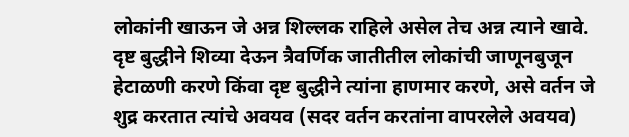लोकांनी खाऊन जे अन्न शिल्लक राहिले असेल तेच अन्न त्याने खावे.
दृष्ट बुद्धीने शिव्या देऊन त्रैवर्णिक जातीतील लोकांची जाणूनबुजून हेटाळणी करणे किंवा दृष्ट बुद्धीने त्यांना हाणमार करणे, असे वर्तन जे शुद्र करतात त्यांचे अवयव (सदर वर्तन करतांना वापरलेले अवयव)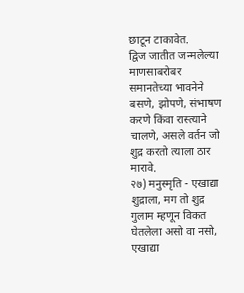छाटून टाकावेत.
द्विज जातीत जन्मलेल्या माणसाबरोबर समानतेच्या भावनेने बसणे, झोपणे, संभाषण करणे किंवा रास्त्याने चालणे, असले वर्तन जो शुद्र करतो त्याला ठार मारावे.
२७) मनुस्मृति - एखाद्या शुद्राला, मग तो शुद्र गुलाम म्हणून विकत घेतलेला असो वा नसो, एखाद्या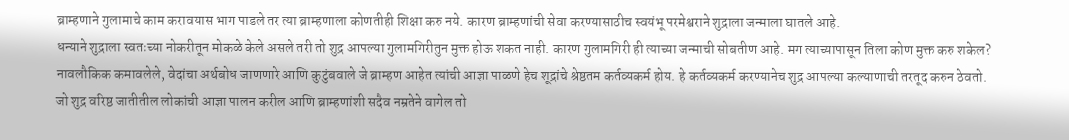ब्राम्हणाने गुलामाचे काम करावयास भाग पाडले तर त्या ब्राम्हणाला कोणतीही शिक्षा करु नये. कारण ब्राम्हणांची सेवा करण्यासाठीच स्वयंभू परमेश्वराने शुद्राला जन्माला घातले आहे.
धन्याने शुद्राला स्वतःच्या नोकरीतून मोकळे केले असले तरी तो शुद्र आपल्या गुलामगिरीतुन मुक्त होऊ शकत नाही. कारण गुलामगिरी ही त्याच्या जन्माची सोबतीण आहे. मग त्याच्यापासून तिला कोण मुक्त करु शकेल?
नावलौकिक कमावलेले, वेदांचा अर्थबोध जाणणारे आणि कुटुंबवाले जे ब्राम्हण आहेत त्यांची आज्ञा पाळणे हेच शूद्रांचे श्रेष्ठतम कर्तव्यकर्म होय. हे कर्तव्यकर्म करण्यानेच शुद्र आपल्या कल्याणाची तरतूद करुन ठेवतो.
जो शुद्र वरिष्ठ जातीतील लोकांची आज्ञा पालन करील आणि ब्राम्हणांशी सदैव नम्रतेने वागेल तो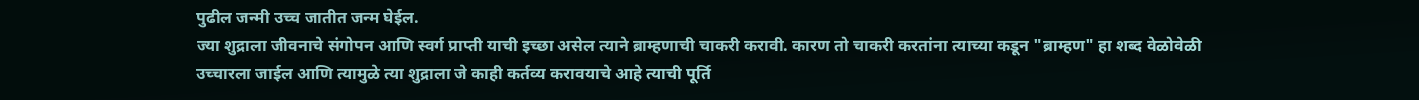पुढील जन्मी उच्च जातीत जन्म घेईल.
ज्या शुद्राला जीवनाचे संगोपन आणि स्वर्ग प्राप्ती याची इच्छा असेल त्याने ब्राम्हणाची चाकरी करावी. कारण तो चाकरी करतांना त्याच्या कडून "ब्राम्हण" हा शब्द वेळोवेळी उच्चारला जाईल आणि त्यामुळे त्या शुद्राला जे काही कर्तव्य करावयाचे आहे त्याची पूर्ति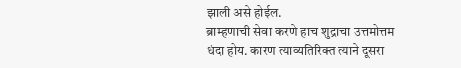झाली असे होईल.
ब्राम्हणाची सेवा करणे हाच शुद्राचा उत्तमोत्तम धंदा होय. कारण त्याव्यतिरिक्त त्याने दूसरा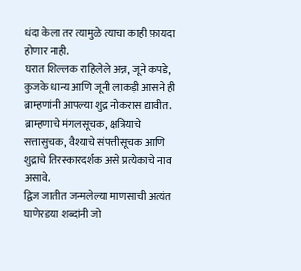धंदा केला तर त्यामुळे त्याचा काही फ़ायदा होणार नाही.
घरात शिल्लक राहिलेले अन्न, जूने कपडे, कुजके धान्य आणि जूनी लाकड़ी आसने ही ब्राम्हणांनी आपल्या शुद्र नोकरास द्यावीत.
ब्राम्हणाचे मंगलसूचक, क्षत्रियाचे सत्तासुचक, वैश्याचे संपत्तीसूचक आणि शुद्राचे तिरस्कारदर्शक असे प्रत्येकाचे नाव असावे.
द्विज जातीत जन्मलेल्या माणसाची अत्यंत घाणेरडया शब्दांनी जो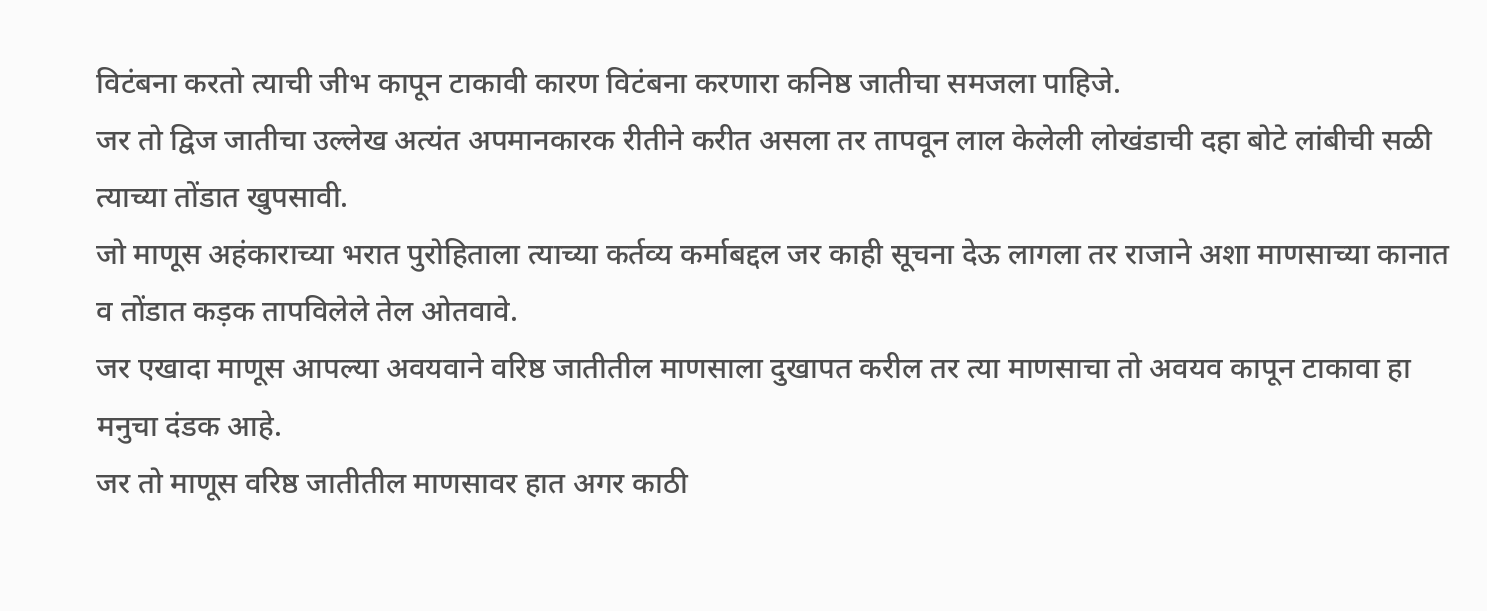विटंबना करतो त्याची जीभ कापून टाकावी कारण विटंबना करणारा कनिष्ठ जातीचा समजला पाहिजे.
जर तो द्विज जातीचा उल्लेख अत्यंत अपमानकारक रीतीने करीत असला तर तापवून लाल केलेली लोखंडाची दहा बोटे लांबीची सळी त्याच्या तोंडात खुपसावी.
जो माणूस अहंकाराच्या भरात पुरोहिताला त्याच्या कर्तव्य कर्माबद्दल जर काही सूचना देऊ लागला तर राजाने अशा माणसाच्या कानात व तोंडात कड़क तापविलेले तेल ओतवावे.
जर एखादा माणूस आपल्या अवयवाने वरिष्ठ जातीतील माणसाला दुखापत करील तर त्या माणसाचा तो अवयव कापून टाकावा हा मनुचा दंडक आहे.
जर तो माणूस वरिष्ठ जातीतील माणसावर हात अगर काठी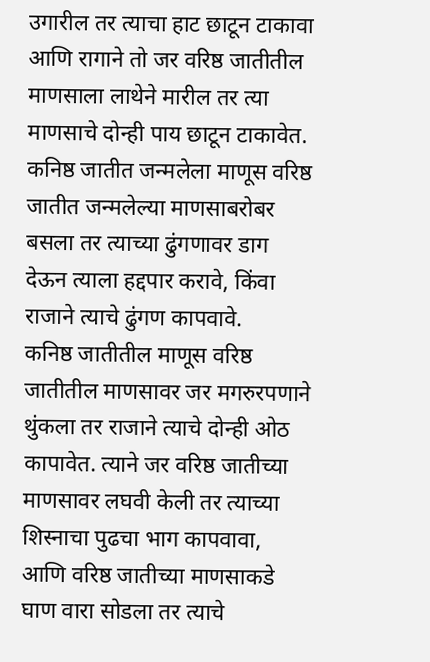उगारील तर त्याचा हाट छाटून टाकावा आणि रागाने तो जर वरिष्ठ जातीतील माणसाला लाथेने मारील तर त्या माणसाचे दोन्ही पाय छाटून टाकावेत.
कनिष्ठ जातीत जन्मलेला माणूस वरिष्ठ जातीत जन्मलेल्या माणसाबरोबर बसला तर त्याच्या ढुंगणावर डाग देऊन त्याला हद्दपार करावे, किंवा राजाने त्याचे ढुंगण कापवावे.
कनिष्ठ जातीतील माणूस वरिष्ठ जातीतील माणसावर जर मगरुरपणाने थुंकला तर राजाने त्याचे दोन्ही ओठ कापावेत. त्याने जर वरिष्ठ जातीच्या माणसावर लघवी केली तर त्याच्या शिस्नाचा पुढचा भाग कापवावा, आणि वरिष्ठ जातीच्या माणसाकडे घाण वारा सोडला तर त्याचे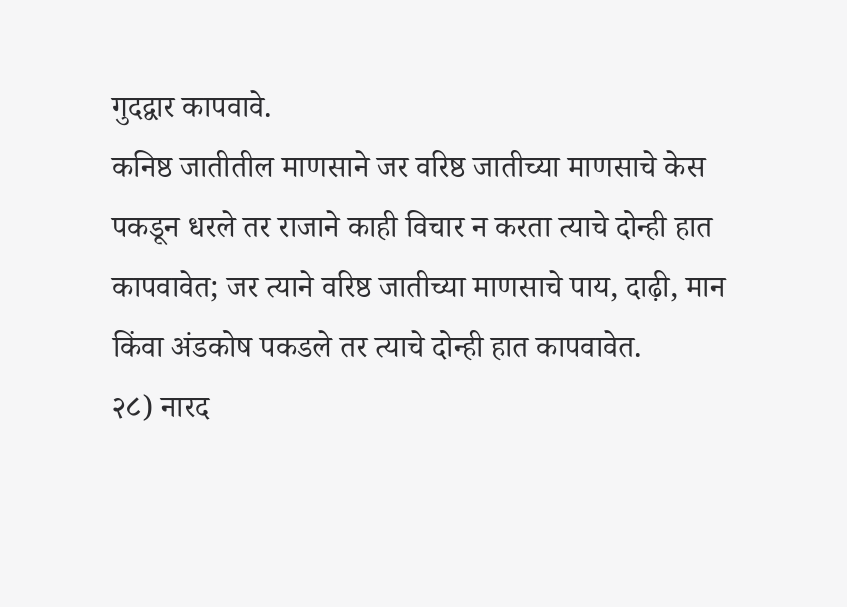गुदद्वार कापवावे.
कनिष्ठ जातीतील माणसाने जर वरिष्ठ जातीच्या माणसाचे केस पकडून धरले तर राजाने काही विचार न करता त्याचे दोन्ही हात कापवावेत; जर त्याने वरिष्ठ जातीच्या माणसाचे पाय, दाढ़ी, मान किंवा अंडकोष पकडले तर त्याचे दोन्ही हात कापवावेत.
२८) नारद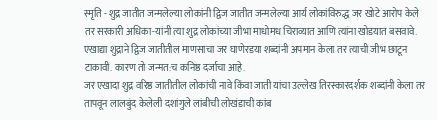स्मृति - शुद्र जातीत जन्मलेल्या लोकांनी द्विज जातीत जन्मलेल्या आर्य लोकांविरुद्ध जर खोटे आरोप केले तर सरकारी अधिका-यांनी त्या शुद्र लोकांच्या जीभा माधोमध चिराव्यात आणि त्यांना खोडयात बसवावे.
एखाद्या शुद्राने द्विज जातीतील माणसाचा जर घाणेरडया शब्दांनी अपमान केला तर त्याची जीभ छाटून टाकावी. कारण तो जन्मत:च कनिष्ठ दर्जाचा आहे.
जर एखादा शुद्र वरिष्ठ जातीतील लोकांची नावे किंवा जाती यांचा उल्लेख तिरस्कारदर्शक शब्दांनी केला तर तापवून लालबुंद केलेली दशांगुले लांबीची लोखंडाची कांब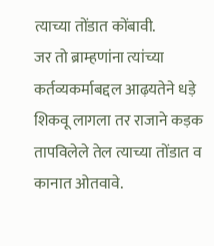त्याच्या तोंडात कोंबावी.
जर तो ब्राम्हणांना त्यांच्या कर्तव्यकर्माबद्दल आढ़यतेने धड़े शिकवू लागला तर राजाने कड़क तापविलेले तेल त्याच्या तोंडात व कानात ओतवावे.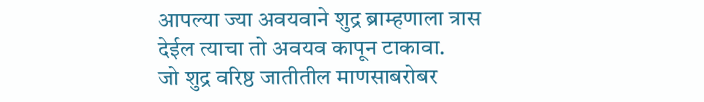आपल्या ज्या अवयवाने शुद्र ब्राम्हणाला त्रास देईल त्याचा तो अवयव कापून टाकावा.
जो शुद्र वरिष्ठ जातीतील माणसाबरोबर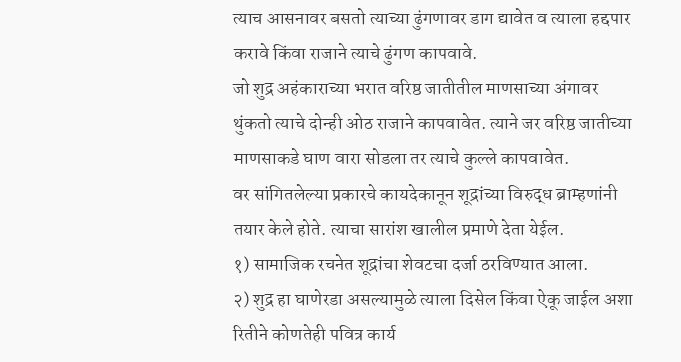त्याच आसनावर बसतो त्याच्या ढुंगणावर डाग द्यावेत व त्याला हद्दपार करावे किंवा राजाने त्याचे ढुंगण कापवावे.
जो शुद्र अहंकाराच्या भरात वरिष्ठ जातीतील माणसाच्या अंगावर थुंकतो त्याचे दोन्ही ओठ राजाने कापवावेत. त्याने जर वरिष्ठ जातीच्या माणसाकडे घाण वारा सोडला तर त्याचे कुल्ले कापवावेत.
वर सांगितलेल्या प्रकारचे कायदेकानून शूद्रांच्या विरुद्ध ब्राम्हणांनी तयार केले होते. त्याचा सारांश खालील प्रमाणे देता येईल.
१) सामाजिक रचनेत शूद्रांचा शेवटचा दर्जा ठरविण्यात आला.
२) शुद्र हा घाणेरडा असल्यामुळे त्याला दिसेल किंवा ऐकू जाईल अशा रितीने कोणतेही पवित्र कार्य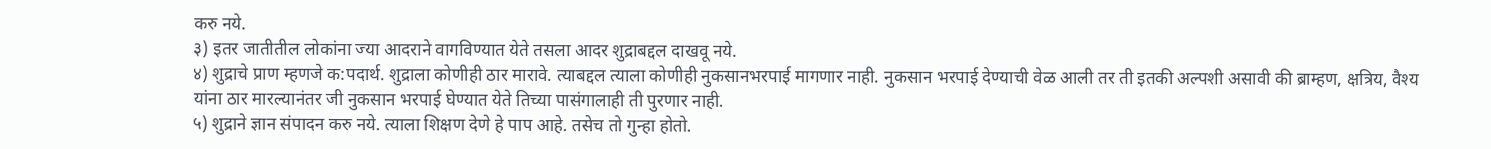करु नये.
३) इतर जातीतील लोकांना ज्या आदराने वागविण्यात येते तसला आदर शुद्राबद्दल दाखवू नये.
४) शुद्राचे प्राण म्हणजे क:पदार्थ. शुद्राला कोणीही ठार मारावे. त्याबद्दल त्याला कोणीही नुकसानभरपाई मागणार नाही. नुकसान भरपाई देण्याची वेळ आली तर ती इतकी अल्पशी असावी की ब्राम्हण, क्षत्रिय, वैश्य यांना ठार मारल्यानंतर जी नुकसान भरपाई घेण्यात येते तिच्या पासंगालाही ती पुरणार नाही.
५) शुद्राने ज्ञान संपादन करु नये. त्याला शिक्षण देणे हे पाप आहे. तसेच तो गुन्हा होतो.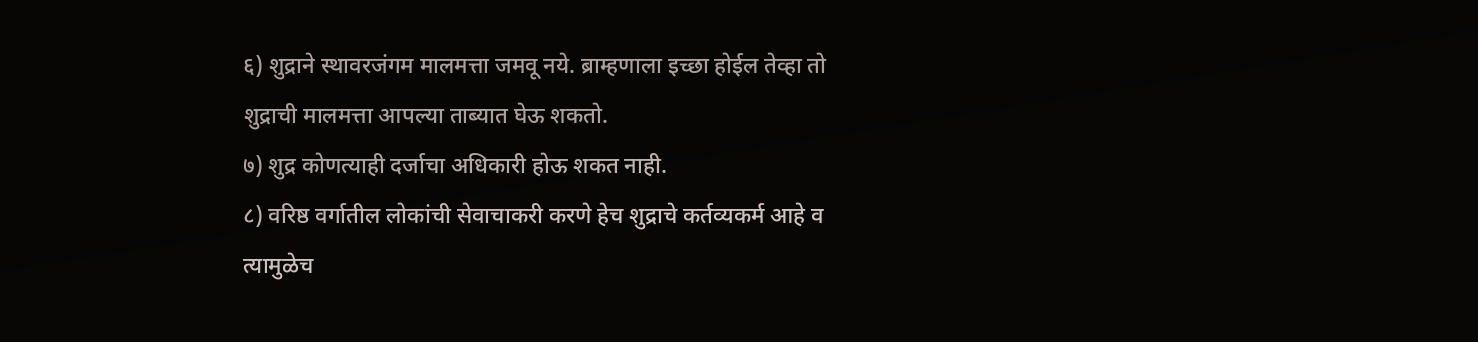६) शुद्राने स्थावरजंगम मालमत्ता जमवू नये. ब्राम्हणाला इच्छा होईल तेव्हा तो शुद्राची मालमत्ता आपल्या ताब्यात घेऊ शकतो.
७) शुद्र कोणत्याही दर्जाचा अधिकारी होऊ शकत नाही.
८) वरिष्ठ वर्गातील लोकांची सेवाचाकरी करणे हेच शुद्राचे कर्तव्यकर्म आहे व त्यामुळेच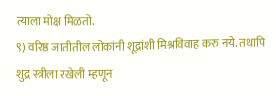त्याला मोक्ष मिळतो.
९) वरिष्ठ जातीतील लोकांनी शूद्रांशी मिश्रविवाह करु नये. तथापि शुद्र स्त्रीला रखेली म्हणून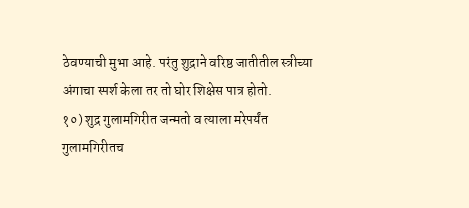ठेवण्याची मुभा आहे. परंतु शुद्राने वरिष्ठ जातीतील स्त्रीच्या अंगाचा स्पर्श केला तर तो घोर शिक्षेस पात्र होतो.
१०) शुद्र गुलामगिरीत जन्मतो व त्याला मरेपर्यंत गुलामगिरीतच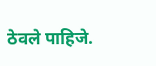ठेवले पाहिजे.